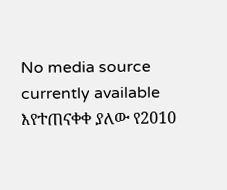No media source currently available
እየተጠናቀቀ ያለው የ2010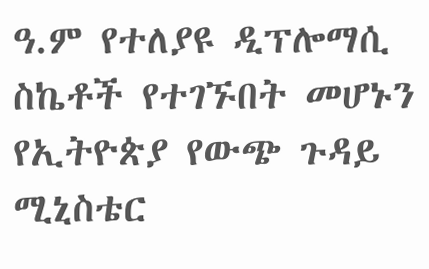ዓ.ም የተለያዩ ዲፕሎማሲ ስኬቶች የተገኙበት መሆኑን የኢትዮጵያ የውጭ ጉዳይ ሚኒስቴር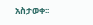አስታወቀ፡፡